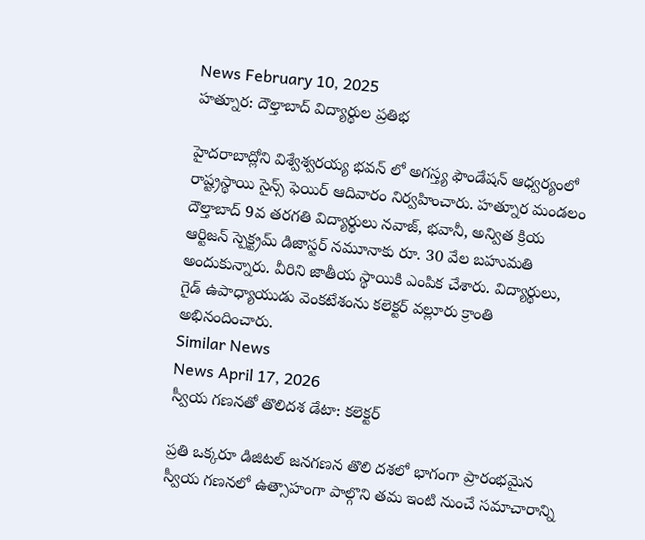News February 10, 2025
హత్నూర: దౌల్తాబాద్ విద్యార్థుల ప్రతిభ

హైదరాబాద్లోని విశ్వేశ్వరయ్య భవన్ లో అగస్త్య ఫౌండేషన్ ఆధ్వర్యంలో రాష్ట్రస్థాయి సైన్స్ ఫెయిర్ ఆదివారం నిర్వహించారు. హత్నూర మండలం దౌల్తాబాద్ 9వ తరగతి విద్యార్థులు నవాజ్, భవానీ, అన్విత క్రియ ఆర్టిజన్ స్పెక్ట్రమ్ డిజాస్టర్ నమూనాకు రూ. 30 వేల బహుమతి అందుకున్నారు. వీరిని జాతీయ స్థాయికి ఎంపిక చేశారు. విద్యార్థులు, గైడ్ ఉపాధ్యాయుడు వెంకటేశంను కలెక్టర్ వల్లూరు క్రాంతి అభినందించారు.
Similar News
News April 17, 2026
స్వీయ గణనతో తొలిదశ డేటా: కలెక్టర్

ప్రతి ఒక్కరూ డిజిటల్ జనగణన తొలి దశలో భాగంగా ప్రారంభమైన స్వీయ గణనలో ఉత్సాహంగా పాల్గొని తమ ఇంటి నుంచే సమాచారాన్ని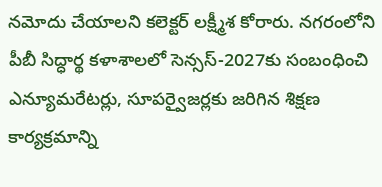నమోదు చేయాలని కలెక్టర్ లక్ష్మీశ కోరారు. నగరంలోని పీబీ సిద్ధార్థ కళాశాలలో సెన్సస్-2027కు సంబంధించి ఎన్యూమరేటర్లు, సూపర్వైజర్లకు జరిగిన శిక్షణ కార్యక్రమాన్ని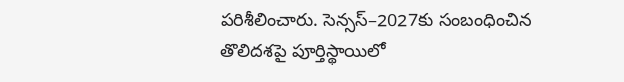పరిశీలించారు. సెన్సస్–2027కు సంబంధించిన తొలిదశపై పూర్తిస్థాయిలో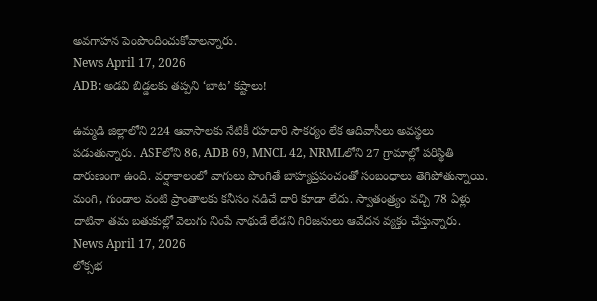అవగాహన పెంపొందించుకోవాలన్నారు.
News April 17, 2026
ADB: అడవి బిడ్డలకు తప్పని ‘బాట’ కష్టాలు!

ఉమ్మడి జిల్లాలోని 224 ఆవాసాలకు నేటికీ రహదారి సౌకర్యం లేక ఆదివాసీలు అవస్థలు పడుతున్నారు. ASFలోని 86, ADB 69, MNCL 42, NRMLలోని 27 గ్రామాల్లో పరిస్థితి దారుణంగా ఉంది. వర్షాకాలంలో వాగులు పొంగితే బాహ్యప్రపంచంతో సంబంధాలు తెగిపోతున్నాయి. మంగి, గుండాల వంటి ప్రాంతాలకు కనీసం నడిచే దారి కూడా లేదు. స్వాతంత్ర్యం వచ్చి 78 ఏళ్లు దాటినా తమ బతుకుల్లో వెలుగు నింపే నాథుడే లేడని గిరిజనులు ఆవేదన వ్యక్తం చేస్తున్నారు.
News April 17, 2026
లోక్సభ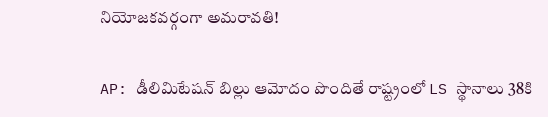నియోజకవర్గంగా అమరావతి!

AP: డీలిమిటేషన్ బిల్లు ఆమోదం పొందితే రాష్ట్రంలో LS స్థానాలు 38కి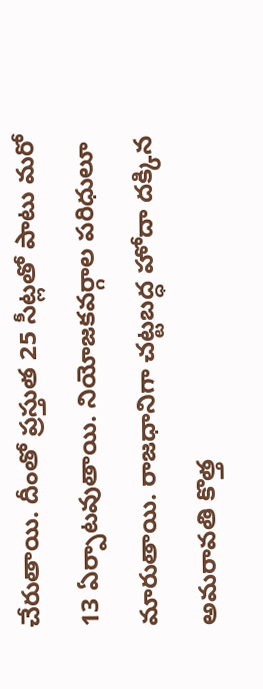చేరుతాయి. దీంతో ప్రస్తుత 25 సీట్లతో పాటు మరో 13 ఏర్పాటవుతాయి. నియోజకవర్గాల పరిధులూ మారుతాయి. రాజధానిగా చట్టబద్ధ హోదా దక్కిన అమరావతి కొత్త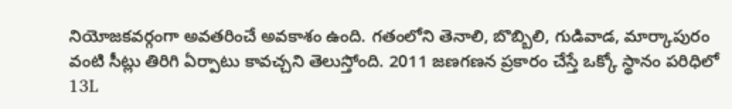నియోజకవర్గంగా అవతరించే అవకాశం ఉంది. గతంలోని తెనాలి, బొబ్బిలి, గుడివాడ, మార్కాపురం వంటి సీట్లు తిరిగి ఏర్పాటు కావచ్చని తెలుస్తోంది. 2011 జణగణన ప్రకారం చేస్తే ఒక్కో స్థానం పరిధిలో 13L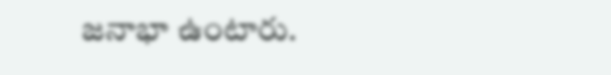జనాభా ఉంటారు.